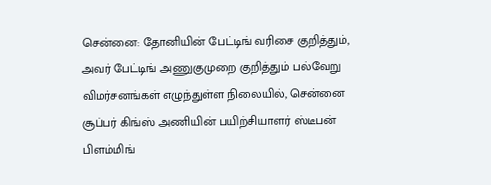சென்னை: தோனியின் பேட்டிங் வரிசை குறித்தும், அவர் பேட்டிங் அணுகுமுறை குறித்தும் பல்வேறு விமர்சனங்கள் எழுந்துள்ள நிலையில், சென்னை சூப்பர் கிங்ஸ் அணியின் பயிற்சியாளர் ஸ்டீபன் பிளம்மிங்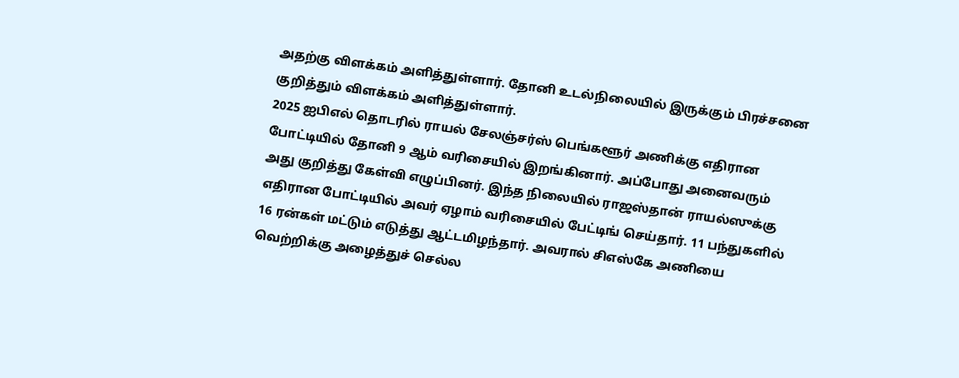அதற்கு விளக்கம் அளித்துள்ளார். தோனி உடல்நிலையில் இருக்கும் பிரச்சனை குறித்தும் விளக்கம் அளித்துள்ளார்.
2025 ஐபிஎல் தொடரில் ராயல் சேலஞ்சர்ஸ் பெங்களூர் அணிக்கு எதிரான போட்டியில் தோனி 9 ஆம் வரிசையில் இறங்கினார். அப்போது அனைவரும் அது குறித்து கேள்வி எழுப்பினர். இந்த நிலையில் ராஜஸ்தான் ராயல்ஸுக்கு எதிரான போட்டியில் அவர் ஏழாம் வரிசையில் பேட்டிங் செய்தார். 11 பந்துகளில் 16 ரன்கள் மட்டும் எடுத்து ஆட்டமிழந்தார். அவரால் சிஎஸ்கே அணியை வெற்றிக்கு அழைத்துச் செல்ல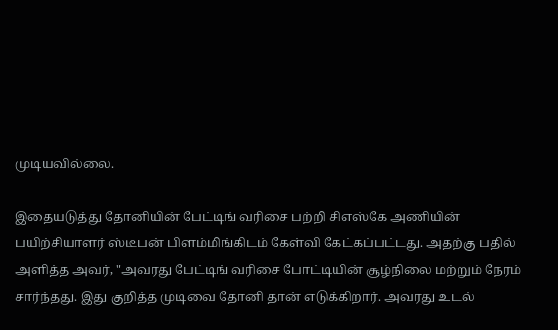முடியவில்லை.

இதையடுத்து தோனியின் பேட்டிங் வரிசை பற்றி சிஎஸ்கே அணியின் பயிற்சியாளர் ஸ்டீபன் பிளம்மிங்கிடம் கேள்வி கேட்கப்பட்டது. அதற்கு பதில் அளித்த அவர், "அவரது பேட்டிங் வரிசை போட்டியின் சூழ்நிலை மற்றும் நேரம் சார்ந்தது. இது குறித்த முடிவை தோனி தான் எடுக்கிறார். அவரது உடல்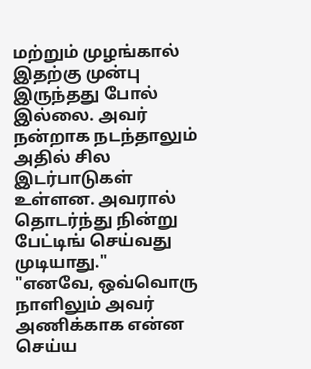மற்றும் முழங்கால் இதற்கு முன்பு இருந்தது போல் இல்லை. அவர் நன்றாக நடந்தாலும் அதில் சில இடர்பாடுகள் உள்ளன. அவரால் தொடர்ந்து நின்று பேட்டிங் செய்வது முடியாது."
"எனவே, ஒவ்வொரு நாளிலும் அவர் அணிக்காக என்ன செய்ய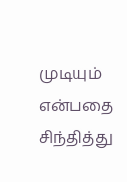முடியும் என்பதை சிந்தித்து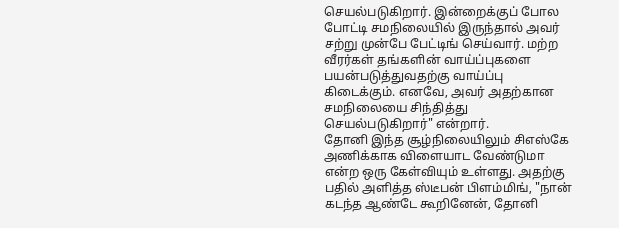செயல்படுகிறார். இன்றைக்குப் போல போட்டி சமநிலையில் இருந்தால் அவர் சற்று முன்பே பேட்டிங் செய்வார். மற்ற வீரர்கள் தங்களின் வாய்ப்புகளை பயன்படுத்துவதற்கு வாய்ப்பு கிடைக்கும். எனவே, அவர் அதற்கான சமநிலையை சிந்தித்து செயல்படுகிறார்" என்றார்.
தோனி இந்த சூழ்நிலையிலும் சிஎஸ்கே அணிக்காக விளையாட வேண்டுமா என்ற ஒரு கேள்வியும் உள்ளது. அதற்கு பதில் அளித்த ஸ்டீபன் பிளம்மிங், "நான் கடந்த ஆண்டே கூறினேன், தோனி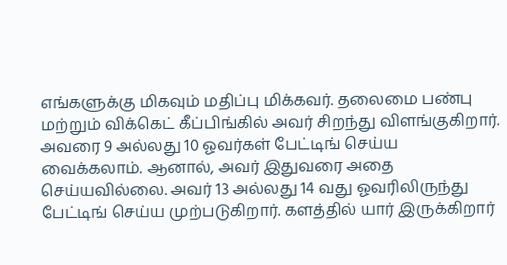எங்களுக்கு மிகவும் மதிப்பு மிக்கவர். தலைமை பண்பு மற்றும் விக்கெட் கீப்பிங்கில் அவர் சிறந்து விளங்குகிறார். அவரை 9 அல்லது 10 ஓவர்கள் பேட்டிங் செய்ய வைக்கலாம். ஆனால், அவர் இதுவரை அதை செய்யவில்லை. அவர் 13 அல்லது 14 வது ஓவரிலிருந்து பேட்டிங் செய்ய முற்படுகிறார். களத்தில் யார் இருக்கிறார்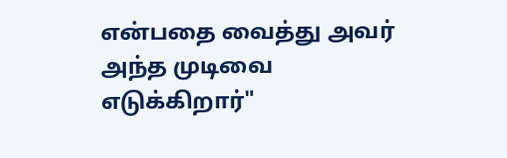என்பதை வைத்து அவர் அந்த முடிவை எடுக்கிறார்"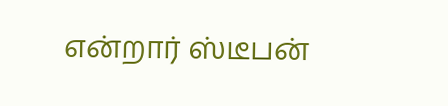என்றார் ஸ்டீபன்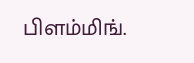பிளம்மிங்.